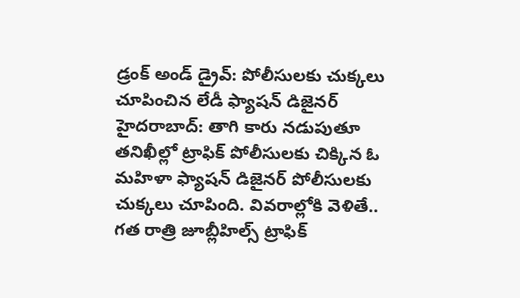డ్రంక్ అండ్ డ్రైవ్: పోలీసులకు చుక్కలు చూపించిన లేడీ ఫ్యాషన్ డిజైనర్
హైదరాబాద్: తాగి కారు నడుపుతూ తనిఖీల్లో ట్రాఫిక్ పోలీసులకు చిక్కిన ఓ మహిళా ఫ్యాషన్ డిజైనర్ పోలీసులకు చుక్కలు చూపింది. వివరాల్లోకి వెళితే.. గత రాత్రి జూబ్లీహిల్స్ ట్రాఫిక్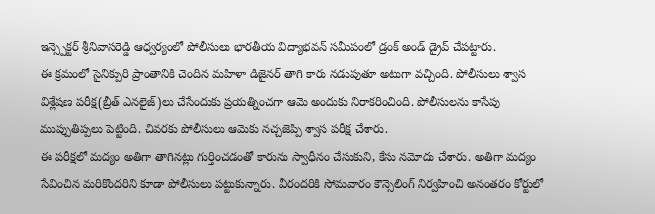ఇన్స్పెక్టర్ శ్రీనివాసరెడ్డి ఆధ్వర్యంలో పోలీసులు భారతీయ విద్యాభవన్ సమీపంలో డ్రంక్ అండ్ డ్రైవ్ చేపట్టారు.
ఈ క్రమంలో సైనిక్పురి ప్రాంతానికి చెందిన మహిళా డిజైనర్ తాగి కారు నడుపుతూ అటుగా వచ్చింది. పోలీసులు శ్వాస విశ్లేషణ పరీక్ష(బ్రీత్ ఎనలైజ్)లు చేసేందుకు ప్రయత్నించగా ఆమె అందుకు నిరాకరించింది. పోలీసులను కాసేపు ముప్పుతిప్పలు పెట్టింది. చివరకు పోలీసులు ఆమెకు నచ్చజెప్పి శ్వాస పరీక్ష చేశారు.
ఈ పరీక్షలో మద్యం అతిగా తాగినట్లు గుర్తించడంతో కారును స్వాధీనం చేసుకుని, కేసు నమోదు చేశారు. అతిగా మద్యం సేవించిన మరికొందరిని కూడా పోలీసులు పట్టుకున్నారు. వీరందరికి సోమవారం కౌన్సెలింగ్ నిర్వహించి అనంతరం కోర్టులో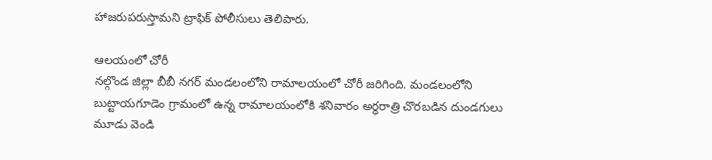హాజరుపరుస్తామని ట్రాఫిక్ పోలీసులు తెలిపారు.

ఆలయంలో చోరీ
నల్గొండ జిల్లా బీబీ నగర్ మండలంలోని రామాలయంలో చోరీ జరిగింది. మండలంలోని బుట్టాయగూడెం గ్రామంలో ఉన్న రామాలయంలోకి శనివారం అర్ధరాత్రి చొరబడిన దుండగులు మూడు వెండి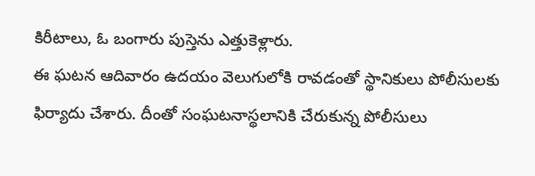కిరీటాలు, ఓ బంగారు పుస్తెను ఎత్తుకెళ్లారు.
ఈ ఘటన ఆదివారం ఉదయం వెలుగులోకి రావడంతో స్థానికులు పోలీసులకు ఫిర్యాదు చేశారు. దీంతో సంఘటనాస్థలానికి చేరుకున్న పోలీసులు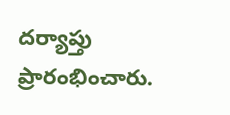దర్యాప్తు ప్రారంభించారు.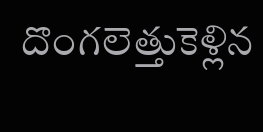దొంగలెత్తుకెళ్లిన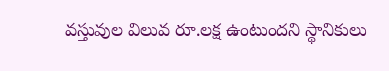వస్తువుల విలువ రూ.లక్ష ఉంటుందని స్థానికులు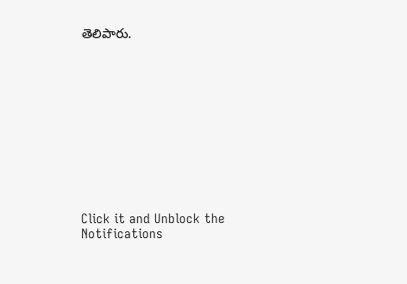తెలిపారు.












Click it and Unblock the Notifications